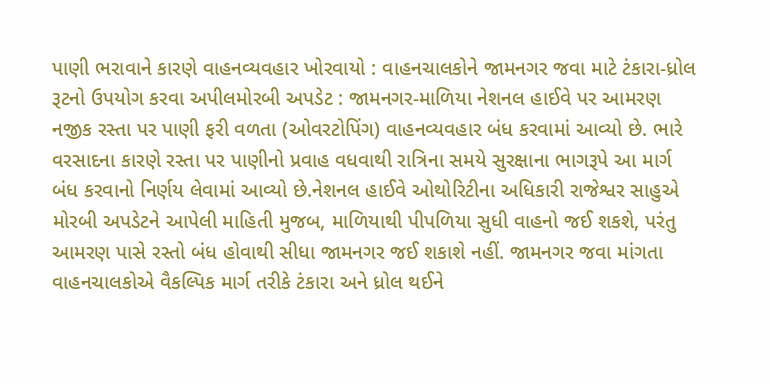પાણી ભરાવાને કારણે વાહનવ્યવહાર ખોરવાયો : વાહનચાલકોને જામનગર જવા માટે ટંકારા-ધ્રોલ રૂટનો ઉપયોગ કરવા અપીલમોરબી અપડેટ : જામનગર-માળિયા નેશનલ હાઈવે પર આમરણ નજીક રસ્તા પર પાણી ફરી વળતા (ઓવરટોપિંગ) વાહનવ્યવહાર બંધ કરવામાં આવ્યો છે. ભારે વરસાદના કારણે રસ્તા પર પાણીનો પ્રવાહ વધવાથી રાત્રિના સમયે સુરક્ષાના ભાગરૂપે આ માર્ગ બંધ કરવાનો નિર્ણય લેવામાં આવ્યો છે.નેશનલ હાઈવે ઓથોરિટીના અધિકારી રાજેશ્વર સાહુએ મોરબી અપડેટને આપેલી માહિતી મુજબ, માળિયાથી પીપળિયા સુધી વાહનો જઈ શકશે, પરંતુ આમરણ પાસે રસ્તો બંધ હોવાથી સીધા જામનગર જઈ શકાશે નહીં. જામનગર જવા માંગતા વાહનચાલકોએ વૈકલ્પિક માર્ગ તરીકે ટંકારા અને ધ્રોલ થઈને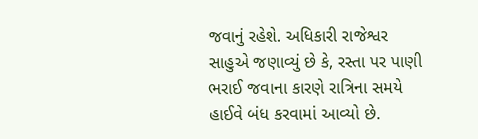જવાનું રહેશે. અધિકારી રાજેશ્વર સાહુએ જણાવ્યું છે કે, રસ્તા પર પાણી ભરાઈ જવાના કારણે રાત્રિના સમયે હાઈવે બંધ કરવામાં આવ્યો છે.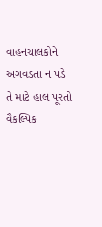વાહનચાલકોને અગવડતા ન પડે તે માટે હાલ પૂરતો વૈકલ્પિક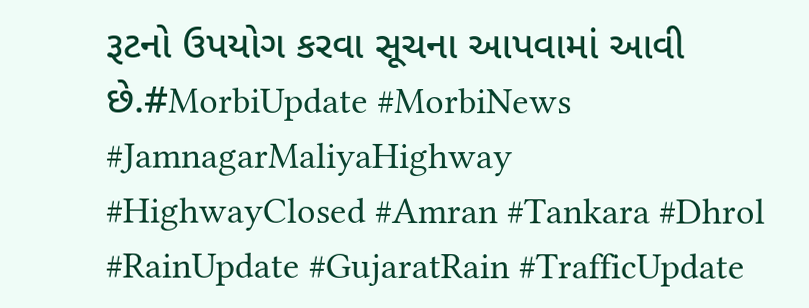રૂટનો ઉપયોગ કરવા સૂચના આપવામાં આવી છે.#MorbiUpdate #MorbiNews #JamnagarMaliyaHighway #HighwayClosed #Amran #Tankara #Dhrol #RainUpdate #GujaratRain #TrafficUpdate